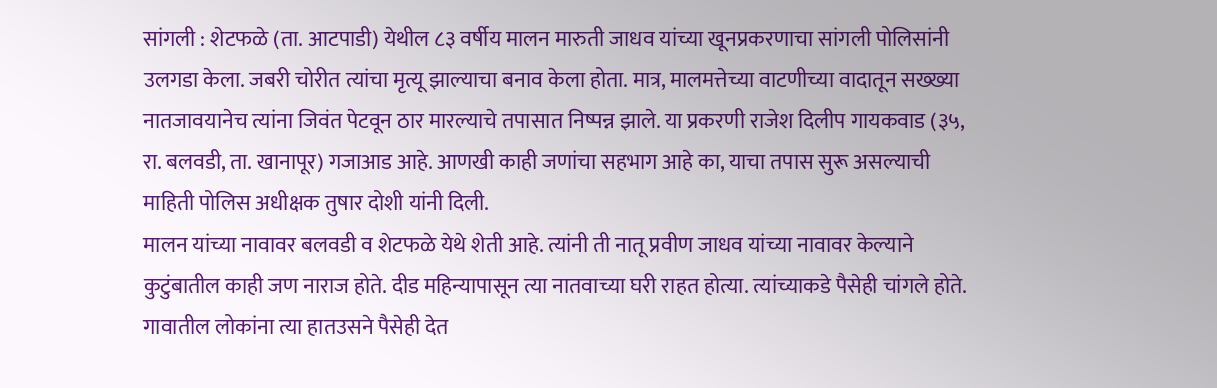सांगली : शेटफळे (ता. आटपाडी) येथील ८३ वर्षीय मालन मारुती जाधव यांच्या खूनप्रकरणाचा सांगली पोलिसांनी उलगडा केला. जबरी चोरीत त्यांचा मृत्यू झाल्याचा बनाव केला होता. मात्र, मालमत्तेच्या वाटणीच्या वादातून सख्ख्या नातजावयानेच त्यांना जिवंत पेटवून ठार मारल्याचे तपासात निष्पन्न झाले. या प्रकरणी राजेश दिलीप गायकवाड (३५, रा. बलवडी, ता. खानापूर) गजाआड आहे. आणखी काही जणांचा सहभाग आहे का, याचा तपास सुरू असल्याची माहिती पोलिस अधीक्षक तुषार दोशी यांनी दिली.
मालन यांच्या नावावर बलवडी व शेटफळे येथे शेती आहे. त्यांनी ती नातू प्रवीण जाधव यांच्या नावावर केल्याने कुटुंबातील काही जण नाराज होते. दीड महिन्यापासून त्या नातवाच्या घरी राहत होत्या. त्यांच्याकडे पैसेही चांगले होते. गावातील लोकांना त्या हातउसने पैसेही देत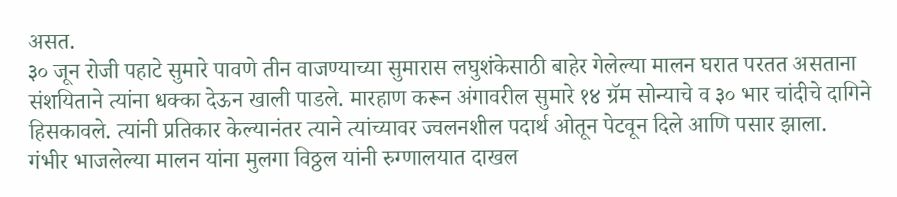असत.
३० जून रोजी पहाटे सुमारे पावणे तीन वाजण्याच्या सुमारास लघुशंकेसाठी बाहेर गेलेल्या मालन घरात परतत असताना संशयिताने त्यांना धक्का देऊन खाली पाडले. मारहाण करून अंगावरील सुमारे १४ ग्रॅम सोन्याचे व ३० भार चांदीचे दागिने हिसकावले. त्यांनी प्रतिकार केल्यानंतर त्याने त्यांच्यावर ज्वलनशील पदार्थ ओतून पेटवून दिले आणि पसार झाला.
गंभीर भाजलेल्या मालन यांना मुलगा विठ्ठल यांनी रुग्णालयात दाखल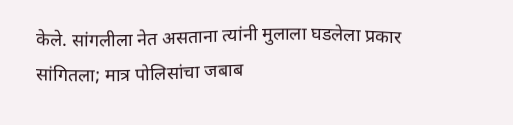केले. सांगलीला नेत असताना त्यांनी मुलाला घडलेला प्रकार सांगितला; मात्र पोलिसांचा जबाब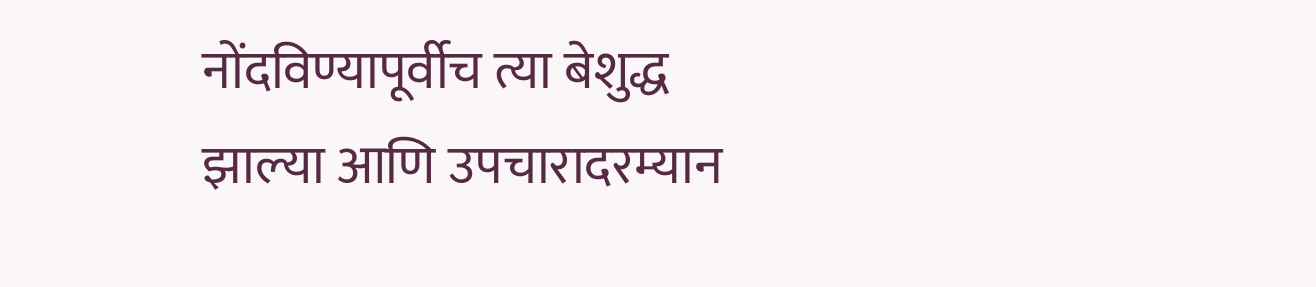नोंदविण्यापूर्वीच त्या बेशुद्ध झाल्या आणि उपचारादरम्यान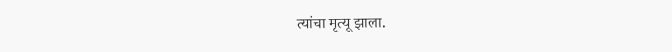त्यांचा मृत्यू झाला.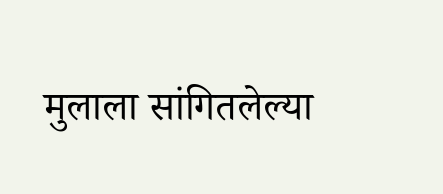मुलाला सांगितलेल्या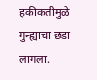हकीकतीमुळे गुन्ह्याचा छडा लागला.